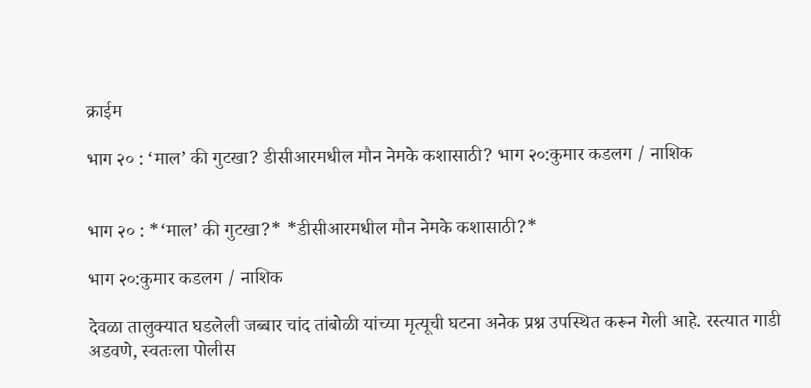क्राईम

भाग २० : ‘माल’ की गुटखा? डीसीआरमधील मौन नेमके कशासाठी? भाग २०:कुमार कडलग / नाशिक


भाग २० : *‘माल’ की गुटखा?* *डीसीआरमधील मौन नेमके कशासाठी?*

भाग २०:कुमार कडलग / नाशिक

देवळा तालुक्यात घडलेली जब्बार चांद तांबोळी यांच्या मृत्यूची घटना अनेक प्रश्न उपस्थित करून गेली आहे. रस्त्यात गाडी अडवणे, स्वतःला पोलीस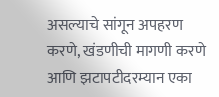असल्याचे सांगून अपहरण करणे, खंडणीची मागणी करणे आणि झटापटीदरम्यान एका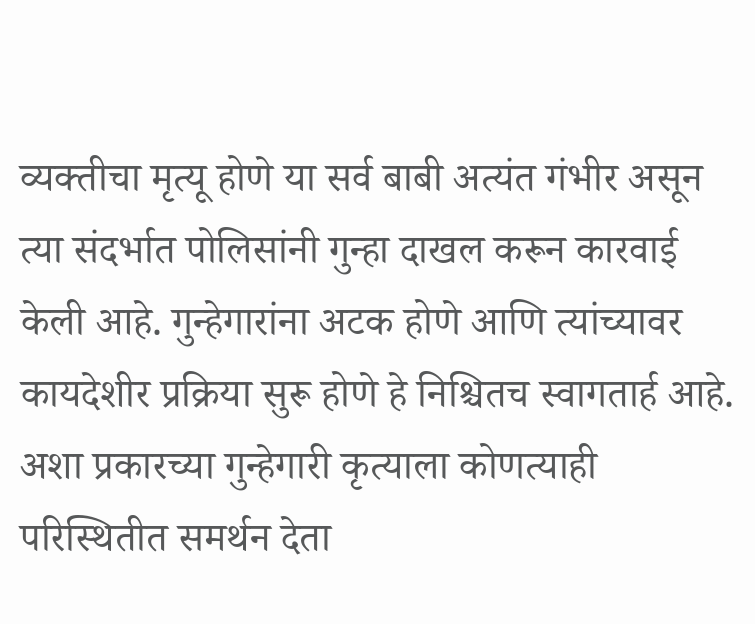व्यक्तीचा मृत्यू होणे या सर्व बाबी अत्यंत गंभीर असून त्या संदर्भात पोलिसांनी गुन्हा दाखल करून कारवाई केली आहे. गुन्हेगारांना अटक होणे आणि त्यांच्यावर कायदेशीर प्रक्रिया सुरू होणे हे निश्चितच स्वागतार्ह आहे. अशा प्रकारच्या गुन्हेगारी कृत्याला कोणत्याही परिस्थितीत समर्थन देता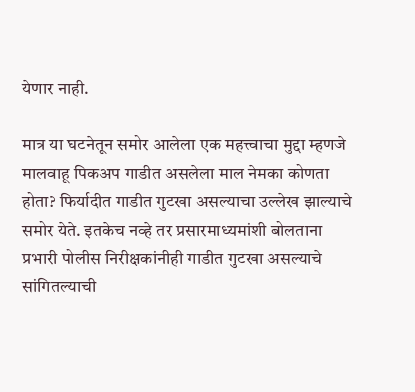येणार नाही.

मात्र या घटनेतून समोर आलेला एक महत्त्वाचा मुद्दा म्हणजे मालवाहू पिकअप गाडीत असलेला माल नेमका कोणता होता? फिर्यादीत गाडीत गुटखा असल्याचा उल्लेख झाल्याचे समोर येते. इतकेच नव्हे तर प्रसारमाध्यमांशी बोलताना प्रभारी पोलीस निरीक्षकांनीही गाडीत गुटखा असल्याचे सांगितल्याची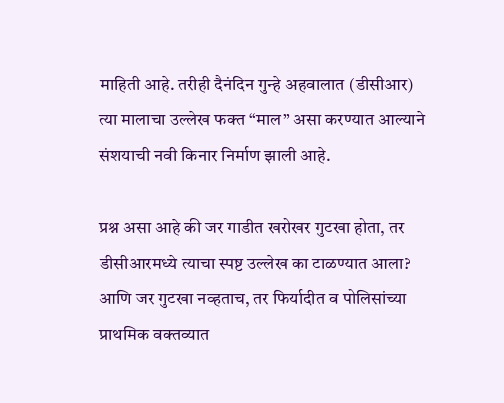माहिती आहे. तरीही दैनंदिन गुन्हे अहवालात (डीसीआर) त्या मालाचा उल्लेख फक्त “माल” असा करण्यात आल्याने संशयाची नवी किनार निर्माण झाली आहे.

प्रश्न असा आहे की जर गाडीत खरोखर गुटखा होता, तर डीसीआरमध्ये त्याचा स्पष्ट उल्लेख का टाळण्यात आला? आणि जर गुटखा नव्हताच, तर फिर्यादीत व पोलिसांच्या प्राथमिक वक्तव्यात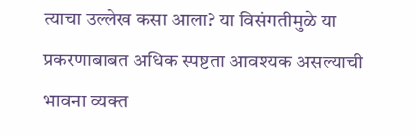त्याचा उल्लेख कसा आला? या विसंगतीमुळे या प्रकरणाबाबत अधिक स्पष्टता आवश्यक असल्याची भावना व्यक्त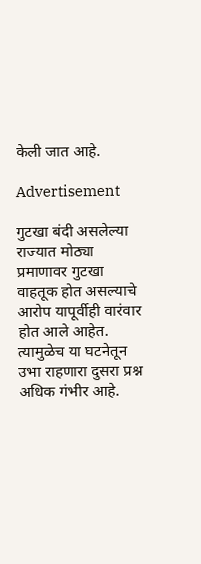केली जात आहे.

Advertisement

गुटखा बंदी असलेल्या राज्यात मोठ्या प्रमाणावर गुटखा वाहतूक होत असल्याचे आरोप यापूर्वीही वारंवार होत आले आहेत. त्यामुळेच या घटनेतून उभा राहणारा दुसरा प्रश्न अधिक गंभीर आहे.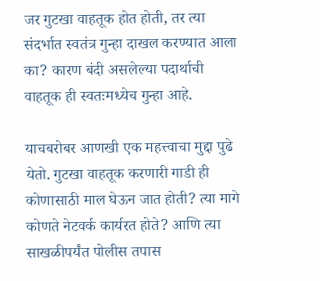जर गुटखा वाहतूक होत होती, तर त्या संदर्भात स्वतंत्र गुन्हा दाखल करण्यात आला का? कारण बंदी असलेल्या पदार्थाची वाहतूक ही स्वतःमध्येच गुन्हा आहे.

याचबरोबर आणखी एक महत्त्वाचा मुद्दा पुढे येतो. गुटखा वाहतूक करणारी गाडी ही कोणासाठी माल घेऊन जात होती? त्या मागे कोणते नेटवर्क कार्यरत होते? आणि त्या साखळीपर्यंत पोलीस तपास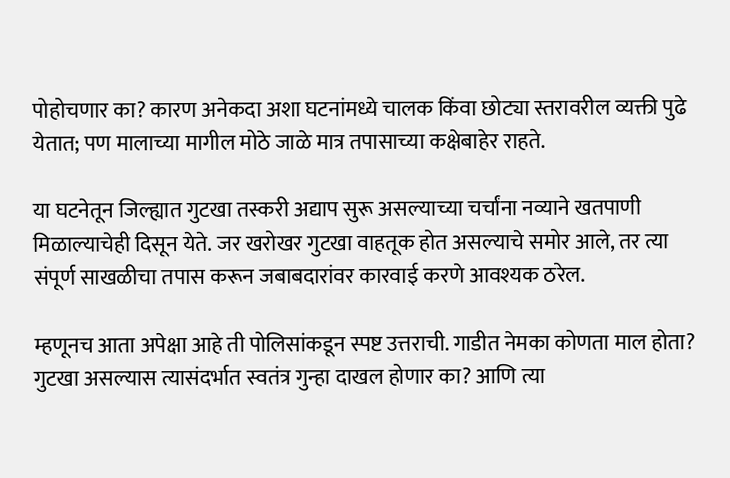पोहोचणार का? कारण अनेकदा अशा घटनांमध्ये चालक किंवा छोट्या स्तरावरील व्यक्ती पुढे येतात; पण मालाच्या मागील मोठे जाळे मात्र तपासाच्या कक्षेबाहेर राहते.

या घटनेतून जिल्ह्यात गुटखा तस्करी अद्याप सुरू असल्याच्या चर्चांना नव्याने खतपाणी मिळाल्याचेही दिसून येते. जर खरोखर गुटखा वाहतूक होत असल्याचे समोर आले, तर त्या संपूर्ण साखळीचा तपास करून जबाबदारांवर कारवाई करणे आवश्यक ठरेल.

म्हणूनच आता अपेक्षा आहे ती पोलिसांकडून स्पष्ट उत्तराची. गाडीत नेमका कोणता माल होता? गुटखा असल्यास त्यासंदर्भात स्वतंत्र गुन्हा दाखल होणार का? आणि त्या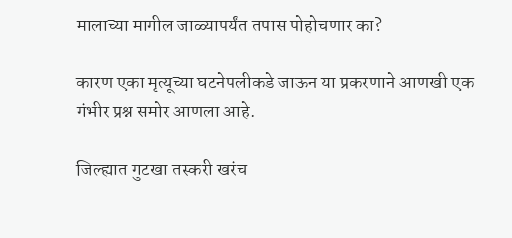मालाच्या मागील जाळ्यापर्यंत तपास पोहोचणार का?

कारण एका मृत्यूच्या घटनेपलीकडे जाऊन या प्रकरणाने आणखी एक गंभीर प्रश्न समोर आणला आहे.

जिल्ह्यात गुटखा तस्करी खरंच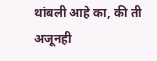थांबली आहे का, की ती अजूनही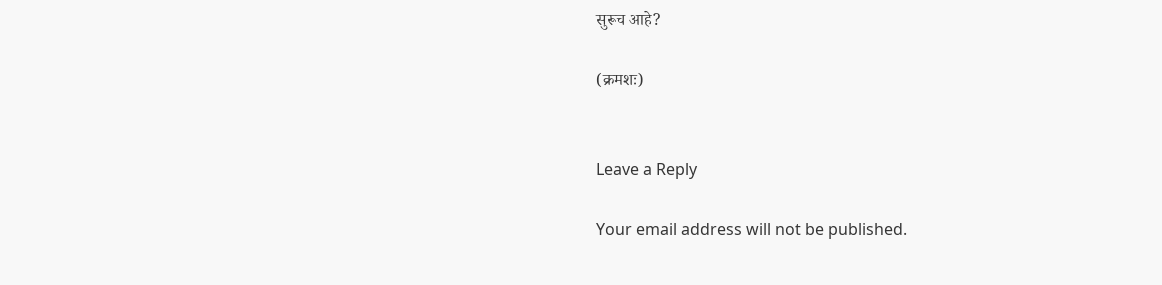सुरूच आहे?

(क्रमशः)


Leave a Reply

Your email address will not be published.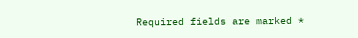Required fields are marked *